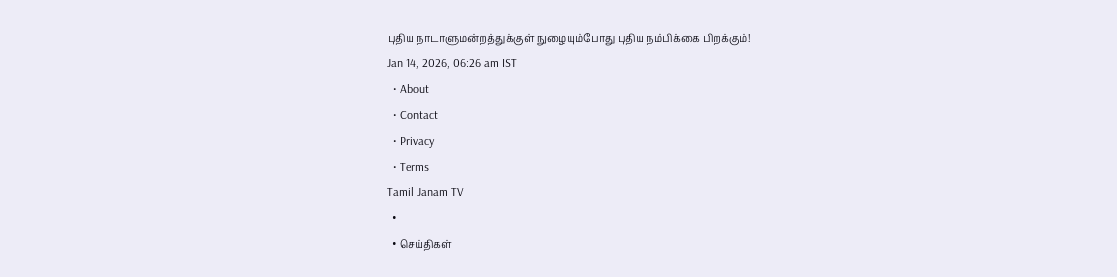புதிய நாடாளுமன்றத்துக்குள் நுழையும்போது புதிய நம்பிக்கை பிறக்கும்!
Jan 14, 2026, 06:26 am IST
  • About
  • Contact
  • Privacy
  • Terms
Tamil Janam TV
  •
  • செய்திகள்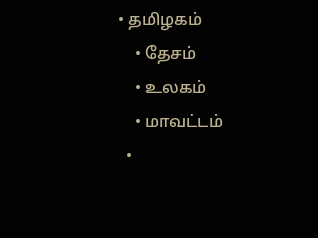• தமிழகம்
    • தேசம்
    • உலகம்
    • மாவட்டம்
  •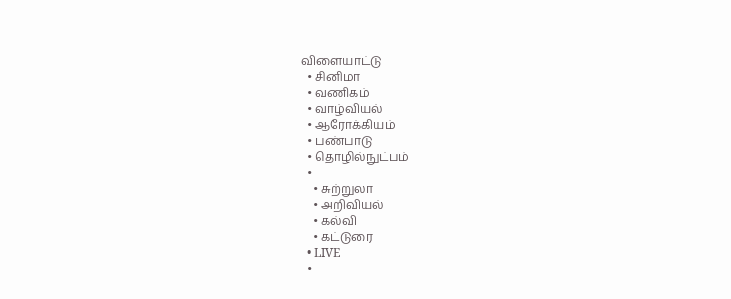விளையாட்டு
  • சினிமா
  • வணிகம்
  • வாழ்வியல்
  • ஆரோக்கியம்
  • பண்பாடு
  • தொழில்நுட்பம்
  •
    • சுற்றுலா
    • அறிவியல்
    • கல்வி
    • கட்டுரை
  • LIVE
  •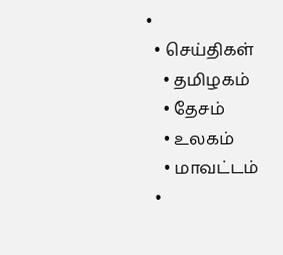•
  • செய்திகள்
    • தமிழகம்
    • தேசம்
    • உலகம்
    • மாவட்டம்
  •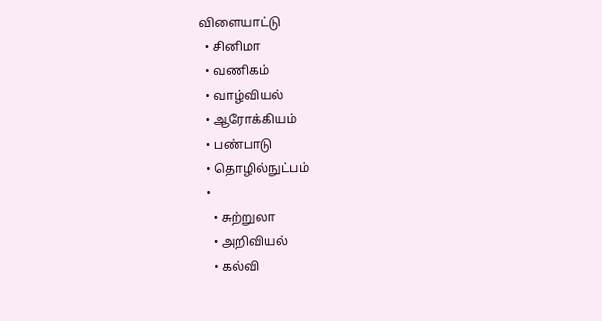விளையாட்டு
  • சினிமா
  • வணிகம்
  • வாழ்வியல்
  • ஆரோக்கியம்
  • பண்பாடு
  • தொழில்நுட்பம்
  •
    • சுற்றுலா
    • அறிவியல்
    • கல்வி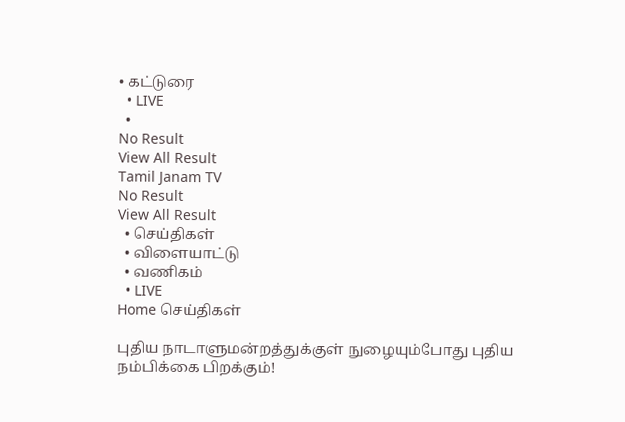• கட்டுரை
  • LIVE
  •
No Result
View All Result
Tamil Janam TV
No Result
View All Result
  • செய்திகள்
  • விளையாட்டு
  • வணிகம்
  • LIVE
Home செய்திகள்

புதிய நாடாளுமன்றத்துக்குள் நுழையும்போது புதிய நம்பிக்கை பிறக்கும்!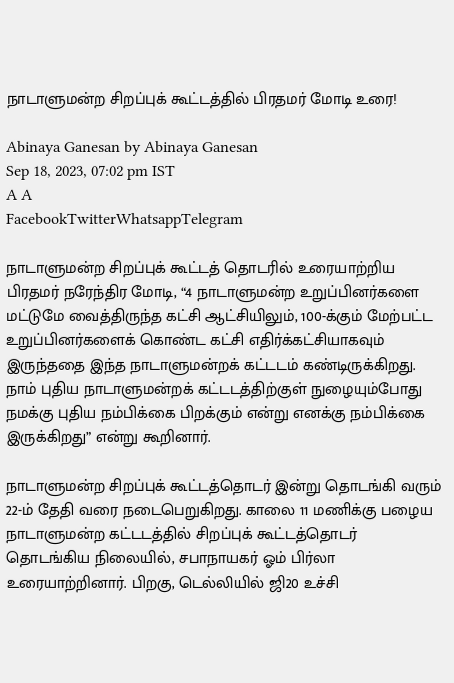நாடாளுமன்ற சிறப்புக் கூட்டத்தில் பிரதமர் மோடி உரை!

Abinaya Ganesan by Abinaya Ganesan
Sep 18, 2023, 07:02 pm IST
A A
FacebookTwitterWhatsappTelegram

நாடாளுமன்ற சிறப்புக் கூட்டத் தொடரில் உரையாற்றிய பிரதமர் நரேந்திர மோடி, “4 நாடாளுமன்ற உறுப்பினர்களை மட்டுமே வைத்திருந்த கட்சி ஆட்சியிலும், 100-க்கும் மேற்பட்ட உறுப்பினர்களைக் கொண்ட கட்சி எதிர்க்கட்சியாகவும் இருந்ததை இந்த நாடாளுமன்றக் கட்டடம் கண்டிருக்கிறது. நாம் புதிய நாடாளுமன்றக் கட்டடத்திற்குள் நுழையும்போது நமக்கு புதிய நம்பிக்கை பிறக்கும் என்று எனக்கு நம்பிக்கை இருக்கிறது” என்று கூறினார்.

நாடாளுமன்ற சிறப்புக் கூட்டத்தொடர் இன்று தொடங்கி வரும் 22-ம் தேதி வரை நடைபெறுகிறது. காலை 11 மணிக்கு பழைய நாடாளுமன்ற கட்டடத்தில் சிறப்புக் கூட்டத்தொடர் தொடங்கிய நிலையில், சபாநாயகர் ஓம் பிர்லா உரையாற்றினார். பிறகு, டெல்லியில் ஜி20 உச்சி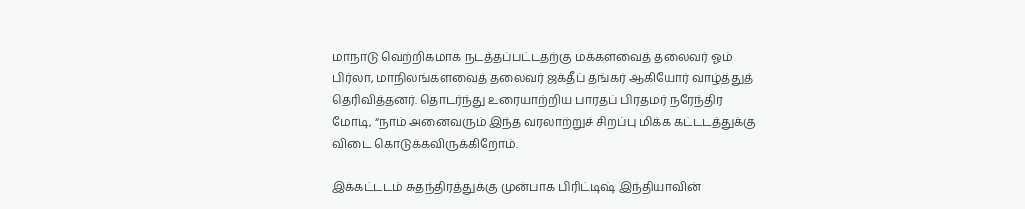மாநாடு வெற்றிகமாக நடத்தப்பட்டதற்கு மக்களவைத் தலைவர் ஓம் பிர்லா, மாநிலங்களவைத் தலைவர் ஜக்தீப் தங்கர் ஆகியோர் வாழ்த்துத் தெரிவித்தனர். தொடர்ந்து உரையாற்றிய பாரதப் பிரதமர் நரேந்திர மோடி, “நாம் அனைவரும் இந்த வரலாற்றுச் சிறப்பு மிக்க கட்டடத்துக்கு விடை கொடுக்கவிருக்கிறோம்.

இக்கட்டடம் சுதந்திரத்துக்கு முன்பாக பிரிட்டிஷ் இந்தியாவின்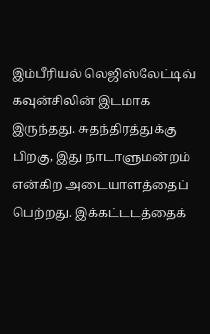இம்பீரியல் லெஜிஸ்லேட்டிவ் கவுன்சிலின் இடமாக இருந்தது. சுதந்திரத்துக்கு பிறகு, இது நாடாளுமன்றம் என்கிற அடையாளத்தைப் பெற்றது. இக்கட்டடத்தைக்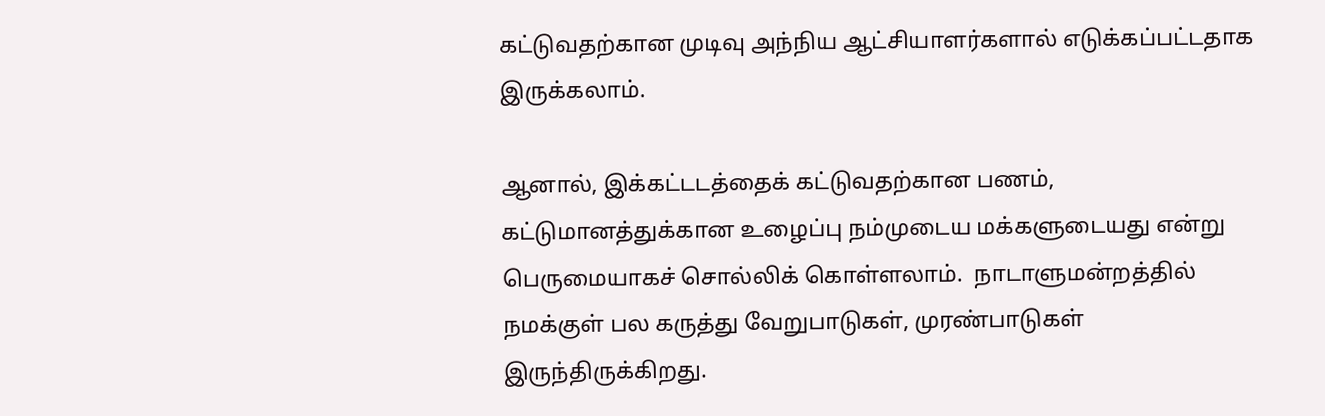கட்டுவதற்கான முடிவு அந்நிய ஆட்சியாளர்களால் எடுக்கப்பட்டதாக இருக்கலாம்.

ஆனால், இக்கட்டடத்தைக் கட்டுவதற்கான பணம், கட்டுமானத்துக்கான உழைப்பு நம்முடைய மக்களுடையது என்று பெருமையாகச் சொல்லிக் கொள்ளலாம்.  நாடாளுமன்றத்தில் நமக்குள் பல கருத்து வேறுபாடுகள், முரண்பாடுகள் இருந்திருக்கிறது.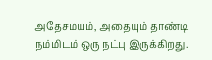அதேசமயம், அதையும் தாண்டி நம்மிடம் ஒரு நட்பு இருக்கிறது.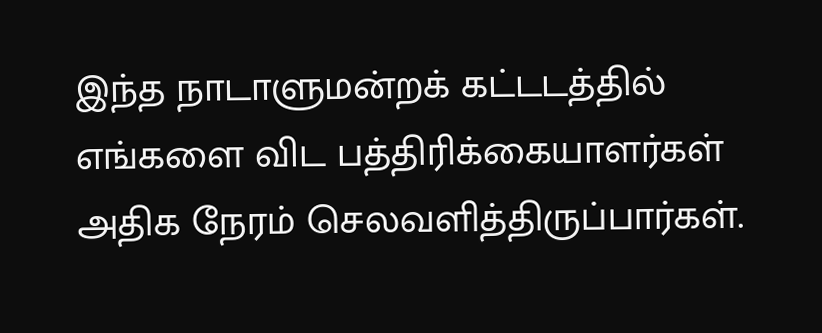இந்த நாடாளுமன்றக் கட்டடத்தில் எங்களை விட பத்திரிக்கையாளர்கள் அதிக நேரம் செலவளித்திருப்பார்கள்.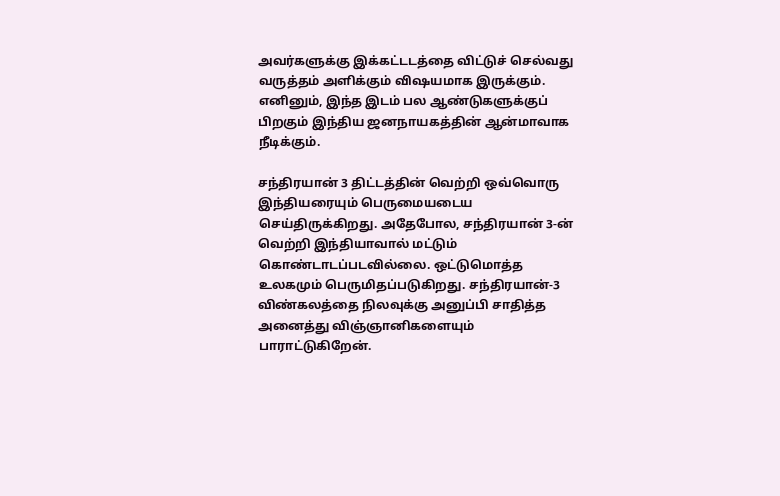அவர்களுக்கு இக்கட்டடத்தை விட்டுச் செல்வது வருத்தம் அளிக்கும் விஷயமாக இருக்கும். எனினும், இந்த இடம் பல ஆண்டுகளுக்குப் பிறகும் இந்திய ஜனநாயகத்தின் ஆன்மாவாக நீடிக்கும்.

சந்திரயான் 3 திட்டத்தின் வெற்றி ஒவ்வொரு இந்தியரையும் பெருமையடைய செய்திருக்கிறது. அதேபோல, சந்திரயான் 3-ன் வெற்றி இந்தியாவால் மட்டும் கொண்டாடப்படவில்லை. ஒட்டுமொத்த உலகமும் பெருமிதப்படுகிறது. சந்திரயான்-3 விண்கலத்தை நிலவுக்கு அனுப்பி சாதித்த அனைத்து விஞ்ஞானிகளையும் பாராட்டுகிறேன்.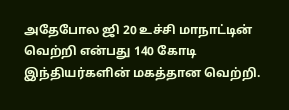அதேபோல ஜி 20 உச்சி மாநாட்டின் வெற்றி என்பது 140 கோடி இந்தியர்களின் மகத்தான வெற்றி.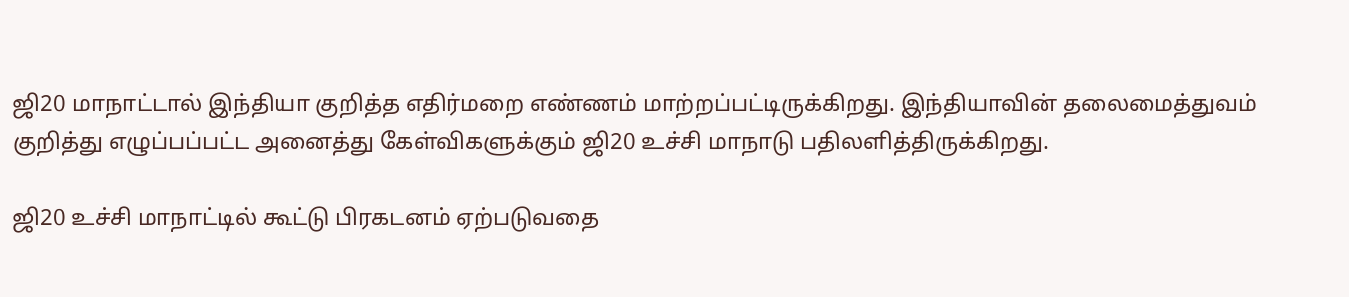ஜி20 மாநாட்டால் இந்தியா குறித்த எதிர்மறை எண்ணம் மாற்றப்பட்டிருக்கிறது. இந்தியாவின் தலைமைத்துவம் குறித்து எழுப்பப்பட்ட அனைத்து கேள்விகளுக்கும் ஜி20 உச்சி மாநாடு பதிலளித்திருக்கிறது.

ஜி20 உச்சி மாநாட்டில் கூட்டு பிரகடனம் ஏற்படுவதை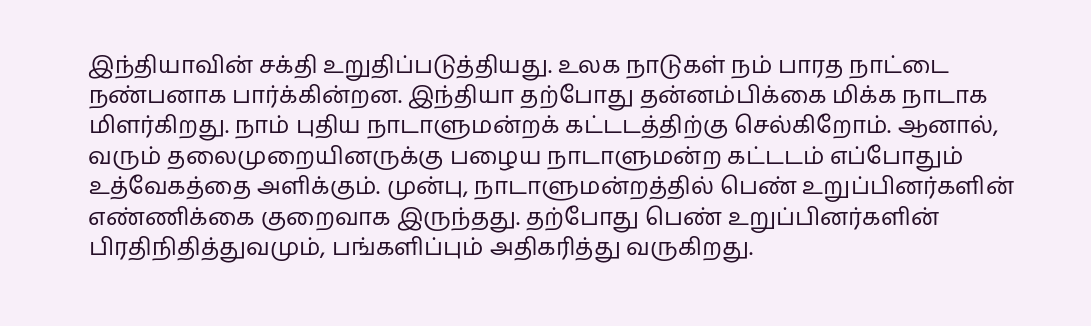இந்தியாவின் சக்தி உறுதிப்படுத்தியது. உலக நாடுகள் நம் பாரத நாட்டை நண்பனாக பார்க்கின்றன. இந்தியா தற்போது தன்னம்பிக்கை மிக்க நாடாக மிளர்கிறது. நாம் புதிய நாடாளுமன்றக் கட்டடத்திற்கு செல்கிறோம். ஆனால், வரும் தலைமுறையினருக்கு பழைய நாடாளுமன்ற கட்டடம் எப்போதும் உத்வேகத்தை அளிக்கும். முன்பு, நாடாளுமன்றத்தில் பெண் உறுப்பினர்களின் எண்ணிக்கை குறைவாக இருந்தது. தற்போது பெண் உறுப்பினர்களின் பிரதிநிதித்துவமும், பங்களிப்பும் அதிகரித்து வருகிறது.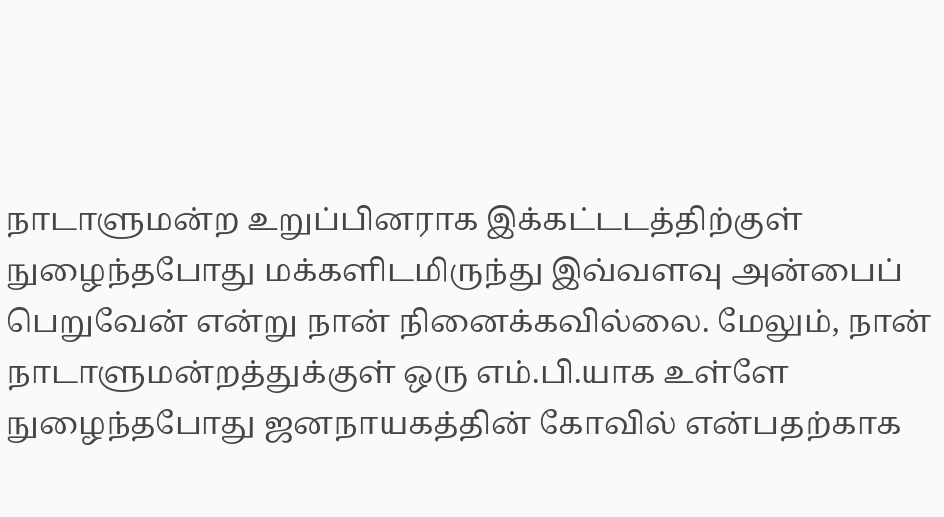நாடாளுமன்ற உறுப்பினராக இக்கட்டடத்திற்குள் நுழைந்தபோது மக்களிடமிருந்து இவ்வளவு அன்பைப் பெறுவேன் என்று நான் நினைக்கவில்லை. மேலும், நான் நாடாளுமன்றத்துக்குள் ஒரு எம்.பி.யாக உள்ளே நுழைந்தபோது ஜனநாயகத்தின் கோவில் என்பதற்காக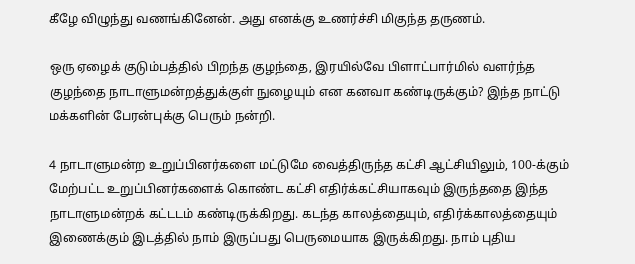கீழே விழுந்து வணங்கினேன். அது எனக்கு உணர்ச்சி மிகுந்த தருணம்.

ஒரு ஏழைக் குடும்பத்தில் பிறந்த குழந்தை, இரயில்வே பிளாட்பார்மில் வளர்ந்த குழந்தை நாடாளுமன்றத்துக்குள் நுழையும் என கனவா கண்டிருக்கும்? இந்த நாட்டு மக்களின் பேரன்புக்கு பெரும் நன்றி.

4 நாடாளுமன்ற உறுப்பினர்களை மட்டுமே வைத்திருந்த கட்சி ஆட்சியிலும், 100-க்கும் மேற்பட்ட உறுப்பினர்களைக் கொண்ட கட்சி எதிர்க்கட்சியாகவும் இருந்ததை இந்த நாடாளுமன்றக் கட்டடம் கண்டிருக்கிறது. கடந்த காலத்தையும், எதிர்க்காலத்தையும் இணைக்கும் இடத்தில் நாம் இருப்பது பெருமையாக இருக்கிறது. நாம் புதிய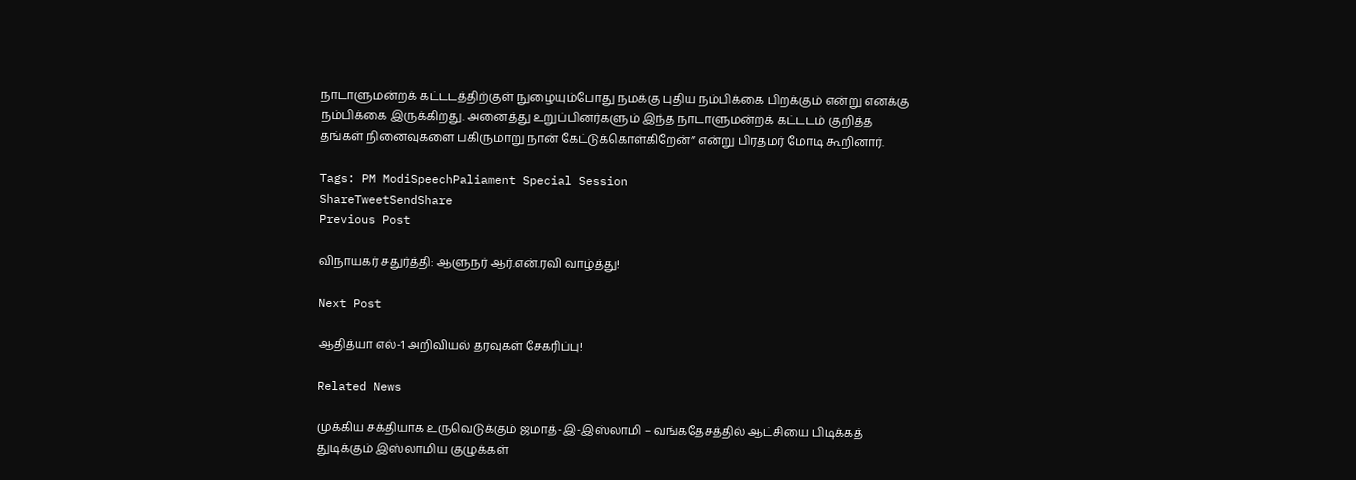நாடாளுமன்றக் கட்டடத்திற்குள் நுழையும்போது நமக்கு புதிய நம்பிக்கை பிறக்கும் என்று எனக்கு நம்பிக்கை இருக்கிறது. அனைத்து உறுப்பினர்களும் இந்த நாடாளுமன்றக் கட்டடம் குறித்த தங்கள் நினைவுகளை பகிருமாறு நான் கேட்டுக்கொள்கிறேன்” என்று பிரதமர் மோடி கூறினார்.

Tags: PM ModiSpeechPaliament Special Session
ShareTweetSendShare
Previous Post

விநாயகர் சதுர்த்தி: ஆளுநர் ஆர்.என்.ரவி வாழ்த்து!

Next Post

ஆதித்யா எல்-1 அறிவியல் தரவுகள் சேகரிப்பு!

Related News

முக்கிய சக்தியாக உருவெடுக்கும் ஜமாத்-இ-இஸ்லாமி – வங்கதேசத்தில் ஆட்சியை பிடிக்கத் துடிக்கும் இஸ்லாமிய குழுக்கள்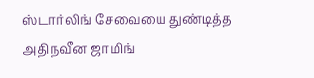ஸ்டார்லிங் சேவையை துண்டித்த அதிநவீன ஜாமிங்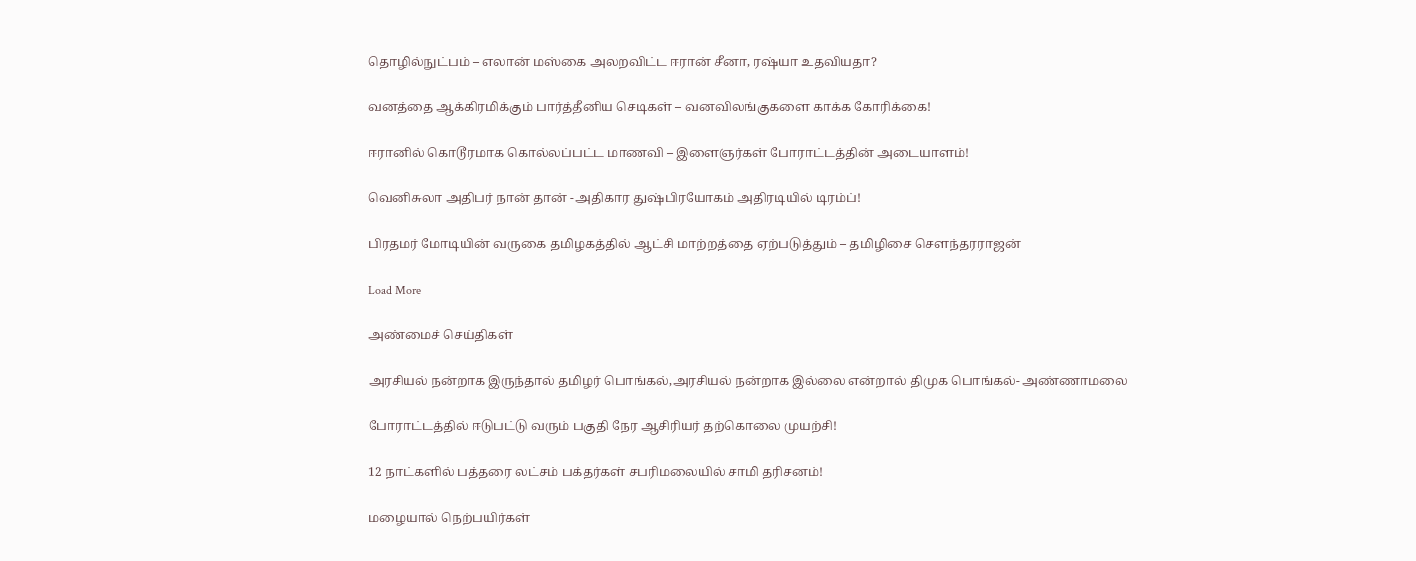தொழில்நுட்பம் – எலான் மஸ்கை அலறவிட்ட ஈரான் சீனா, ரஷ்யா உதவியதா?

வனத்தை ஆக்கிரமிக்கும் பார்த்தீனிய செடிகள் – வனவிலங்குகளை காக்க கோரிக்கை!

ஈரானில் கொடூரமாக கொல்லப்பட்ட மாணவி – இளைஞர்கள் போராட்டத்தின் அடையாளம்!

வெனிசுலா அதிபர் நான் தான் -அதிகார துஷ்பிரயோகம் அதிரடியில் டிரம்ப்!

பிரதமர் மோடியின் வருகை தமிழகத்தில் ஆட்சி மாற்றத்தை ஏற்படுத்தும் – தமிழிசை சௌந்தரராஜன்

Load More

அண்மைச் செய்திகள்

அரசியல் நன்றாக இருந்தால் தமிழர் பொங்கல்,அரசியல் நன்றாக இல்லை என்றால் திமுக பொங்கல்- அண்ணாமலை

போராட்டத்தில் ஈடுபட்டு வரும் பகுதி நேர ஆசிரியர் தற்கொலை முயற்சி!

12 நாட்களில் பத்தரை லட்சம் பக்தர்கள் சபரிமலையில் சாமி தரிசனம்!

மழையால் நெற்பயிர்கள்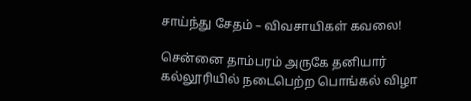சாய்ந்து சேதம் – விவசாயிகள் கவலை!

சென்னை தாம்பரம் அருகே தனியார் கல்லூரியில் நடைபெற்ற பொங்கல் விழா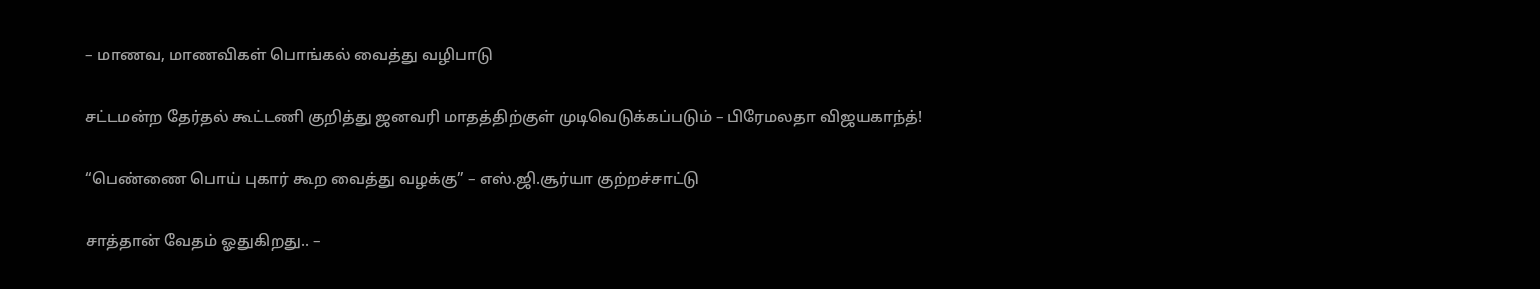– மாணவ, மாணவிகள் பொங்கல் வைத்து வழிபாடு

சட்டமன்ற தேர்தல் கூட்டணி குறித்து ஜனவரி மாதத்திற்குள் முடிவெடுக்கப்படும் – பிரேமலதா விஜயகாந்த்!

“பெண்ணை பொய் புகார் கூற வைத்து வழக்கு” – எஸ்.ஜி.சூர்யா குற்றச்சாட்டு

சாத்தான் வேதம் ஓதுகிறது.. –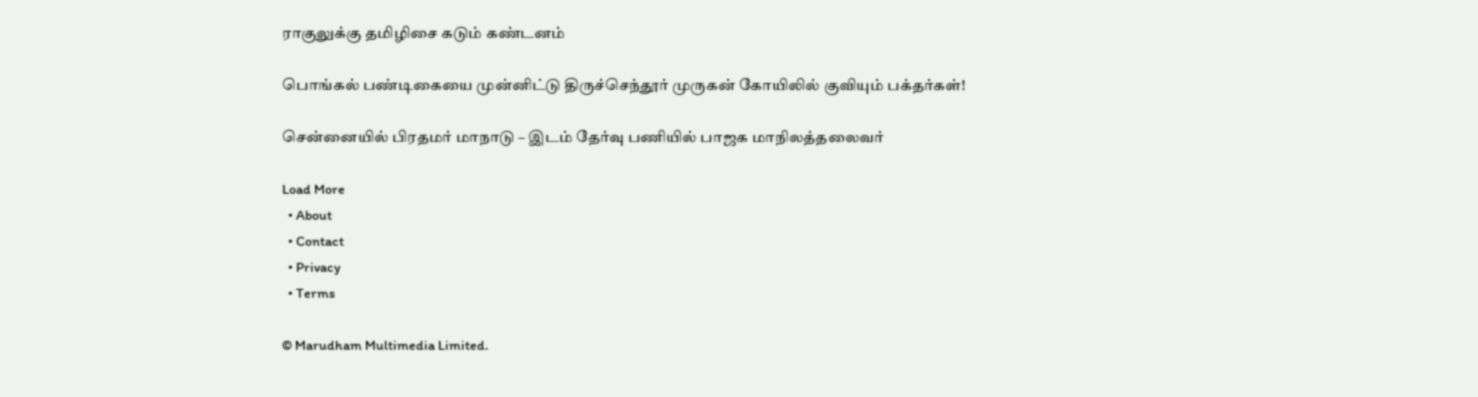ராகுலுக்கு தமிழிசை கடும் கண்டனம்

பொங்கல் பண்டிகையை முன்னிட்டு திருச்செந்தூர் முருகன் கோயிலில் குவியும் பக்தர்கள்!

சென்னையில் பிரதமர் மாநாடு – இடம் தேர்வு பணியில் பாஜக மாநிலத்தலைவர்

Load More
  • About
  • Contact
  • Privacy
  • Terms

© Marudham Multimedia Limited.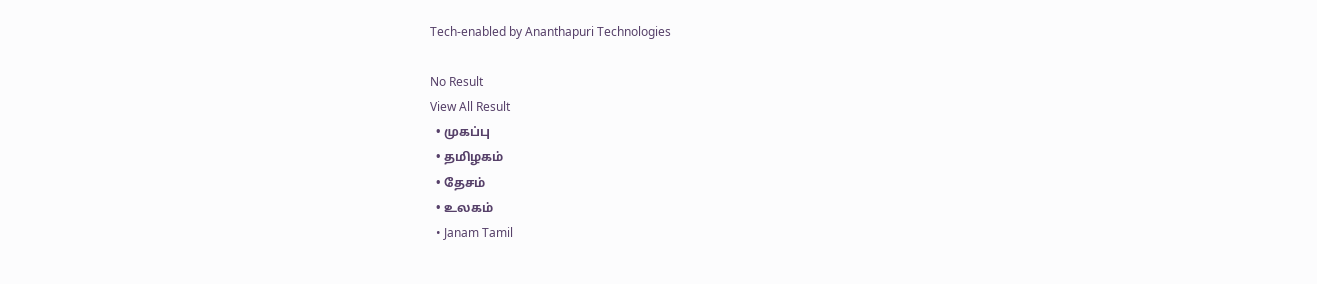Tech-enabled by Ananthapuri Technologies

No Result
View All Result
  • முகப்பு
  • தமிழகம்
  • தேசம்
  • உலகம்
  • Janam Tamil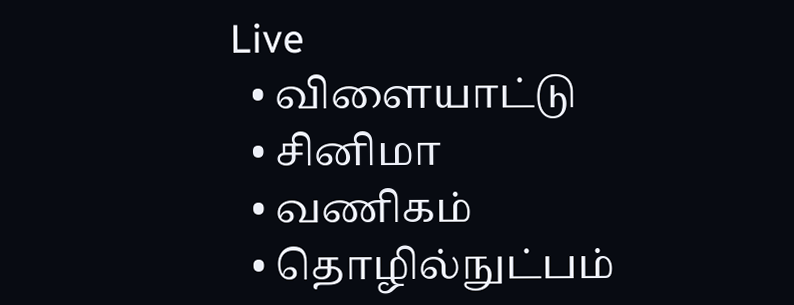Live
  • விளையாட்டு
  • சினிமா
  • வணிகம்
  • தொழில்நுட்பம்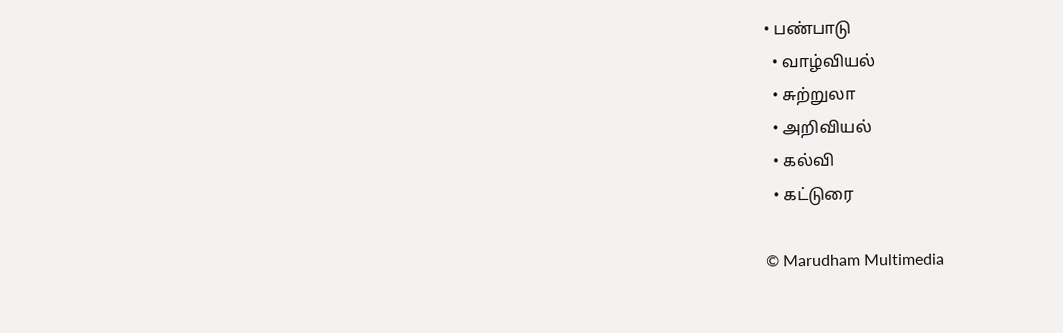• பண்பாடு
  • வாழ்வியல்
  • சுற்றுலா
  • அறிவியல்
  • கல்வி
  • கட்டுரை

© Marudham Multimedia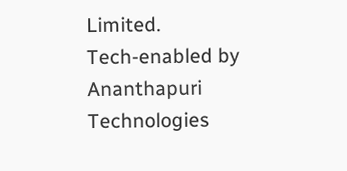Limited.
Tech-enabled by Ananthapuri Technologies